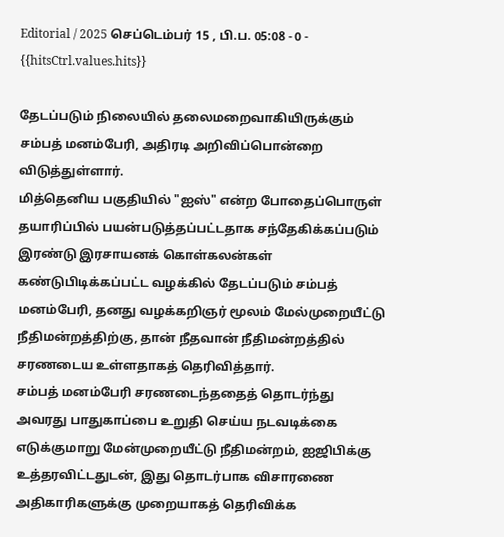Editorial / 2025 செப்டெம்பர் 15 , பி.ப. 05:08 - 0 - {{hitsCtrl.values.hits}}

தேடப்படும் நிலையில் தலைமறைவாகியிருக்கும் சம்பத் மனம்பேரி, அதிரடி அறிவிப்பொன்றை விடுத்துள்ளார்.
மித்தெனிய பகுதியில் "ஐஸ்" என்ற போதைப்பொருள் தயாரிப்பில் பயன்படுத்தப்பட்டதாக சந்தேகிக்கப்படும் இரண்டு இரசாயனக் கொள்கலன்கள் கண்டுபிடிக்கப்பட்ட வழக்கில் தேடப்படும் சம்பத் மனம்பேரி, தனது வழக்கறிஞர் மூலம் மேல்முறையீட்டு நீதிமன்றத்திற்கு, தான் நீதவான் நீதிமன்றத்தில் சரணடைய உள்ளதாகத் தெரிவித்தார்.
சம்பத் மனம்பேரி சரணடைந்ததைத் தொடர்ந்து அவரது பாதுகாப்பை உறுதி செய்ய நடவடிக்கை எடுக்குமாறு மேன்முறையீட்டு நீதிமன்றம், ஐஜிபிக்கு உத்தரவிட்டதுடன், இது தொடர்பாக விசாரணை அதிகாரிகளுக்கு முறையாகத் தெரிவிக்க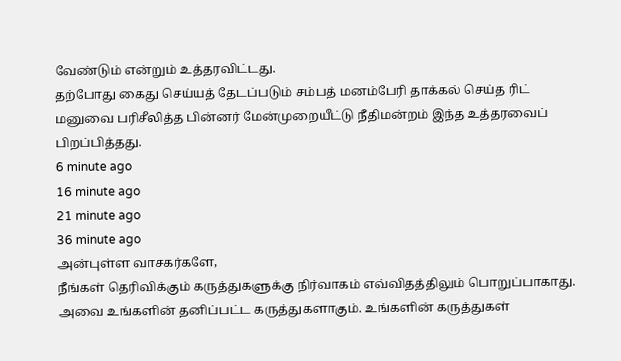வேண்டும் என்றும் உத்தரவிட்டது.
தற்போது கைது செய்யத் தேடப்படும் சம்பத் மனம்பேரி தாக்கல் செய்த ரிட் மனுவை பரிசீலித்த பின்னர் மேன்முறையீட்டு நீதிமன்றம் இந்த உத்தரவைப் பிறப்பித்தது.
6 minute ago
16 minute ago
21 minute ago
36 minute ago
அன்புள்ள வாசகர்களே,
நீங்கள் தெரிவிக்கும் கருத்துகளுக்கு நிர்வாகம் எவ்விதத்திலும் பொறுப்பாகாது. அவை உங்களின் தனிப்பட்ட கருத்துகளாகும். உங்களின் கருத்துகள்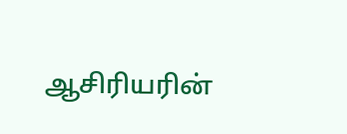ஆசிரியரின்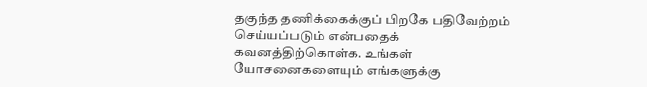தகுந்த தணிக்கைக்குப் பிறகே பதிவேற்றம் செய்யப்படும் என்பதைக் கவனத்திற்கொள்க. உங்கள் யோசனைகளையும் எங்களுக்கு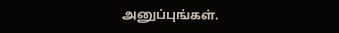அனுப்புங்கள்.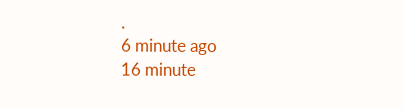.
6 minute ago
16 minute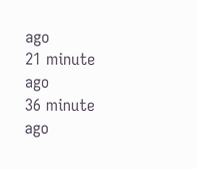ago
21 minute ago
36 minute ago